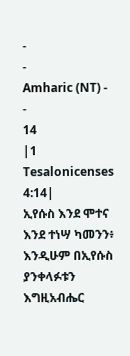-
-
Amharic (NT) -
-
14
|1 Tesalonicenses 4:14|
ኢየሱስ እንደ ሞተና እንደ ተነሣ ካመንን፥ እንዲሁም በኢየሱስ ያንቀላፉቱን እግዚአብሔር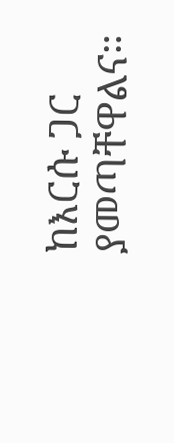ከእርሱ ጋር ያመጣቸዋልና።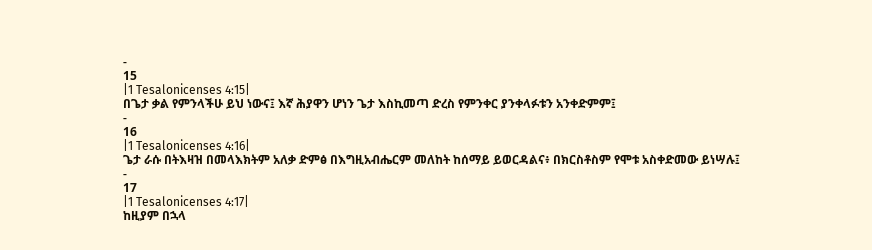-
15
|1 Tesalonicenses 4:15|
በጌታ ቃል የምንላችሁ ይህ ነውና፤ እኛ ሕያዋን ሆነን ጌታ እስኪመጣ ድረስ የምንቀር ያንቀላፉቱን አንቀድምም፤
-
16
|1 Tesalonicenses 4:16|
ጌታ ራሱ በትእዛዝ በመላእክትም አለቃ ድምፅ በእግዚአብሔርም መለከት ከሰማይ ይወርዳልና፥ በክርስቶስም የሞቱ አስቀድመው ይነሣሉ፤
-
17
|1 Tesalonicenses 4:17|
ከዚያም በኋላ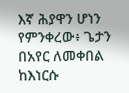እኛ ሕያዋን ሆነን የምንቀረው፥ ጌታን በአየር ለመቀበል ከእነርሱ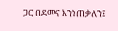ጋር በደመና እንነጠቃለን፤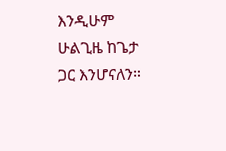እንዲሁም ሁልጊዜ ከጌታ ጋር እንሆናለን።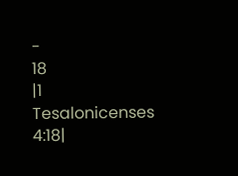-
18
|1 Tesalonicenses 4:18|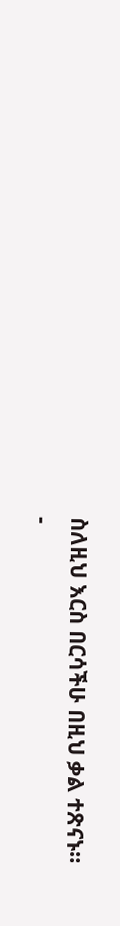ስለዚህ እርስ በርሳችሁ በዚህ ቃል ተጽናኑ።
-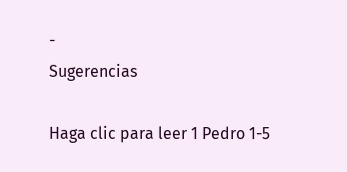-
Sugerencias

Haga clic para leer 1 Pedro 1-5